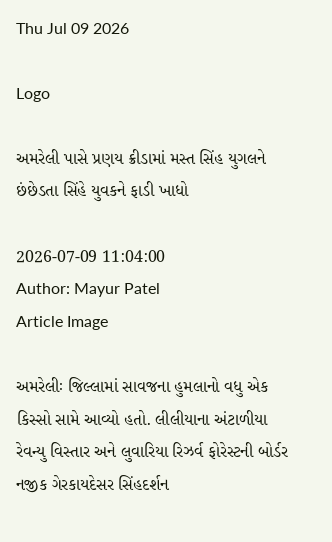Thu Jul 09 2026

Logo

અમરેલી પાસે પ્રણય ક્રીડામાં મસ્ત સિંહ યુગલને છંછેડતા સિંહે યુવકને ફાડી ખાધો

2026-07-09 11:04:00
Author: Mayur Patel
Article Image

અમરેલીઃ જિલ્લામાં સાવજના હુમલાનો વધુ એક કિસ્સો સામે આવ્યો હતો. લીલીયાના અંટાળીયા રેવન્યુ વિસ્તાર અને લુવારિયા રિઝર્વ ફોરેસ્ટની બોર્ડર નજીક ગેરકાયદેસર સિંહદર્શન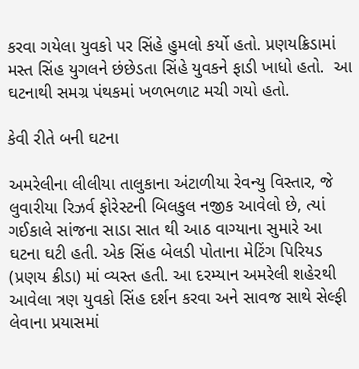કરવા ગયેલા યુવકો પર સિંહે હુમલો કર્યો હતો. પ્રણયક્રિડામાં મસ્ત સિંહ યુગલને છંછેડતા સિંહે યુવકને ફાડી ખાધો હતો.  આ ઘટનાથી સમગ્ર પંથકમાં ખળભળાટ મચી ગયો હતો.

કેવી રીતે બની ઘટના

અમરેલીના લીલીયા તાલુકાના અંટાળીયા રેવન્યુ વિસ્તાર, જે લુવારીયા રિઝર્વ ફોરેસ્ટની બિલકુલ નજીક આવેલો છે, ત્યાં ગઈકાલે સાંજના સાડા સાત થી આઠ વાગ્યાના સુમારે આ ઘટના ઘટી હતી. એક સિંહ બેલડી પોતાના મેટિંગ પિરિયડ (પ્રણય ક્રીડા) માં વ્યસ્ત હતી. આ દરમ્યાન અમરેલી શહેરથી આવેલા ત્રણ યુવકો સિંહ દર્શન કરવા અને સાવજ સાથે સેલ્ફી લેવાના પ્રયાસમાં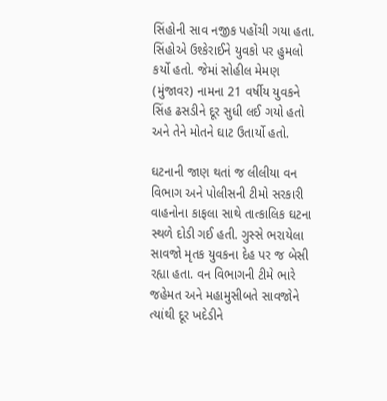સિંહોની સાવ નજીક પહોંચી ગયા હતા. સિંહોએ ઉશ્કેરાઈને યુવકો પર હુમલો કર્યો હતો. જેમાં સોહીલ મેમણ (મુંજાવર) નામના 21 વર્ષીય યુવકને સિંહ ઢસડીને દૂર સુધી લઈ ગયો હતો અને તેને મોતને ઘાટ ઉતાર્યો હતો.

ઘટનાની જાણ થતાં જ લીલીયા વન વિભાગ અને પોલીસની ટીમો સરકારી વાહનોના કાફલા સાથે તાત્કાલિક ઘટના સ્થળે દોડી ગઈ હતી. ગુસ્સે ભરાયેલા સાવજો મૃતક યુવકના દેહ પર જ બેસી રહ્યા હતા. વન વિભાગની ટીમે ભારે જહેમત અને મહામુસીબતે સાવજોને ત્યાંથી દૂર ખદેડીને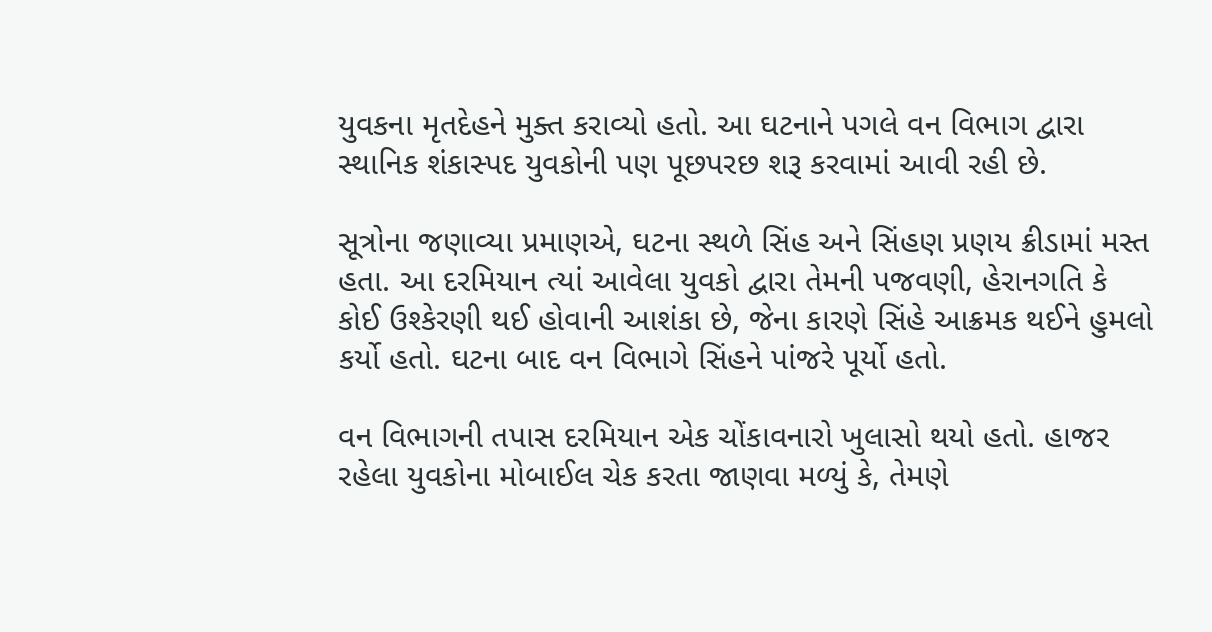યુવકના મૃતદેહને મુક્ત કરાવ્યો હતો. આ ઘટનાને પગલે વન વિભાગ દ્વારા સ્થાનિક શંકાસ્પદ યુવકોની પણ પૂછપરછ શરૂ કરવામાં આવી રહી છે.

સૂત્રોના જણાવ્યા પ્રમાણએ, ઘટના સ્થળે સિંહ અને સિંહણ પ્રણય ક્રીડામાં મસ્ત હતા. આ દરમિયાન ત્યાં આવેલા યુવકો દ્વારા તેમની પજવણી, હેરાનગતિ કે કોઈ ઉશ્કેરણી થઈ હોવાની આશંકા છે, જેના કારણે સિંહે આક્રમક થઈને હુમલો કર્યો હતો. ઘટના બાદ વન વિભાગે સિંહને પાંજરે પૂર્યો હતો.

વન વિભાગની તપાસ દરમિયાન એક ચોંકાવનારો ખુલાસો થયો હતો. હાજર રહેલા યુવકોના મોબાઈલ ચેક કરતા જાણવા મળ્યું કે, તેમણે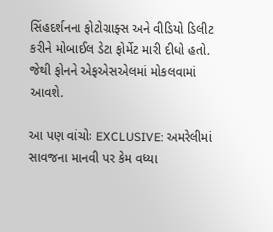સિંહદર્શનના ફોટોગ્રાફ્સ અને વીડિયો ડિલીટ કરીને મોબાઈલ ડેટા ફોર્મેટ મારી દીધો હતો. જેથી ફોનને એફએસએલમાં મોકલવામાં આવશે.

આ પણ વાંચોઃ EXCLUSIVE: અમરેલીમાં સાવજના માનવી પર કેમ વધ્યા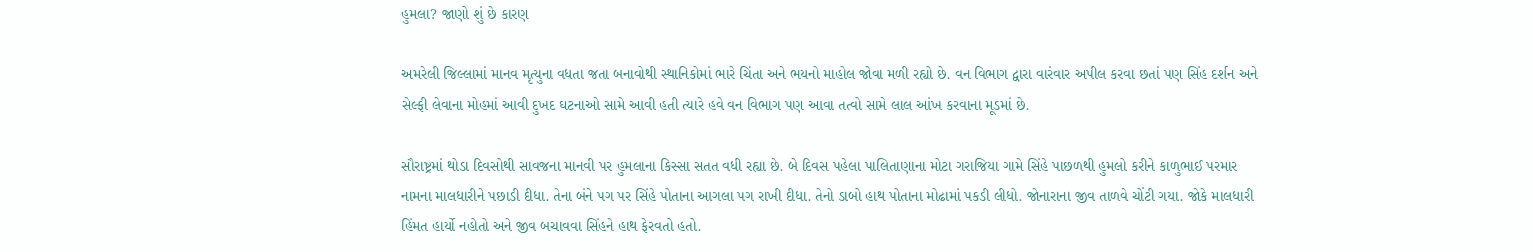હુમલા? જાણો શું છે કારણ

અમરેલી જિલ્લામાં માનવ મૃત્યુના વધતા જતા બનાવોથી સ્થાનિકોમાં ભારે ચિંતા અને ભયનો માહોલ જોવા મળી રહ્યો છે. વન વિભાગ દ્વારા વારંવાર અપીલ કરવા છતાં પણ સિંહ દર્શન અને સેલ્ફી લેવાના મોહમાં આવી દુખદ ઘટનાઓ સામે આવી હતી ત્યારે હવે વન વિભાગ પણ આવા તત્વો સામે લાલ આંખ કરવાના મૂડમાં છે.

સૌરાષ્ટ્રમાં થોડા દિવસોથી સાવજના માનવી પર હુમલાના કિસ્સા સતત વધી રહ્યા છે. બે દિવસ પહેલા પાલિતાણાના મોટા ગરાજિયા ગામે સિંહે પાછળથી હુમલો કરીને કાળુભાઈ પરમાર નામના માલધારીને પછાડી દીધા. તેના બંને પગ પર સિંહે પોતાના આગલા પગ રાખી દીધા. તેનો ડાબો હાથ પોતાના મોઢામાં પકડી લીધો. જોનારાના જીવ તાળવે ચોંટી ગયા. જોકે માલધારી હિંમત હાર્યો નહોતો અને જીવ બચાવવા સિંહને હાથ ફેરવતો હતો.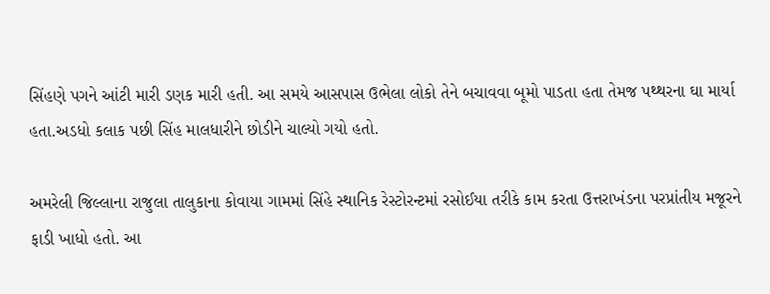સિંહણે પગને આંટી મારી ડણક મારી હતી. આ સમયે આસપાસ ઉભેલા લોકો તેને બચાવવા બૂમો પાડતા હતા તેમજ પથ્થરના ઘા માર્યા હતા.અડધો કલાક પછી સિંહ માલધારીને છોડીને ચાલ્યો ગયો હતો.

અમરેલી જિલ્લાના રાજુલા તાલુકાના કોવાયા ગામમાં સિંહે સ્થાનિક રેસ્ટોરન્ટમાં રસોઈયા તરીકે કામ કરતા ઉત્તરાખંડના પરપ્રાંતીય મજૂરને ફાડી ખાધો હતો. આ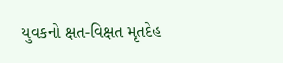યુવકનો ક્ષત-વિક્ષત મૃતદેહ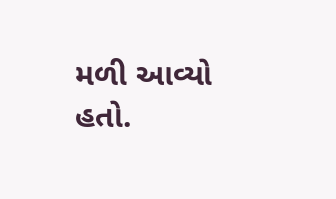મળી આવ્યો હતો.